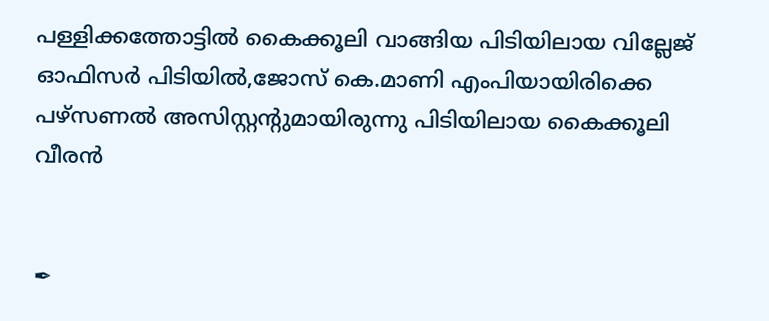പള്ളിക്കത്തോട്ടിൽ കൈക്കൂലി വാങ്ങിയ പിടിയിലായ വില്ലേജ് ഓഫിസർ പിടിയിൽ,ജോസ് കെ.മാണി എംപിയായിരിക്കെ പഴ്‌സണൽ അസിസ്റ്റന്റുമായിരുന്നു പിടിയിലായ കൈക്കൂലി വീരൻ


✒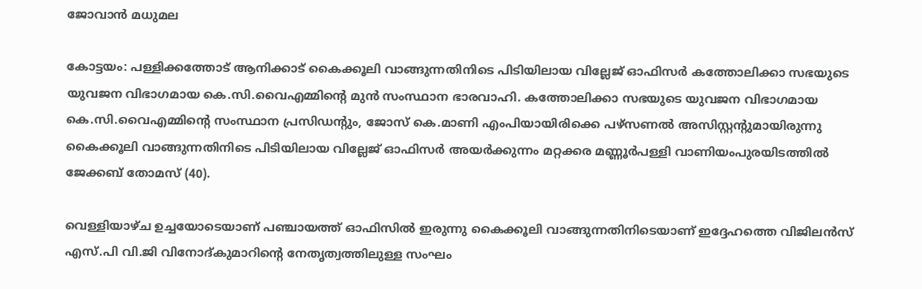ജോവാൻ മധുമല

കോട്ടയം: പള്ളിക്കത്തോട് ആനിക്കാട് കൈക്കൂലി വാങ്ങുന്നതിനിടെ പിടിയിലായ വില്ലേജ് ഓഫിസർ കത്തോലിക്കാ സഭയുടെ യുവജന വിഭാഗമായ കെ.സി.വൈഎമ്മിന്റെ മുൻ സംസ്ഥാന ഭാരവാഹി. കത്തോലിക്കാ സഭയുടെ യുവജന വിഭാഗമായ കെ.സി.വൈഎമ്മിന്റെ സംസ്ഥാന പ്രസിഡന്റും, ജോസ് കെ.മാണി എംപിയായിരിക്കെ പഴ്‌സണൽ അസിസ്റ്റന്റുമായിരുന്നു കൈക്കൂലി വാങ്ങുന്നതിനിടെ പിടിയിലായ വില്ലേജ് ഓഫിസർ അയർക്കുന്നം മറ്റക്കര മണ്ണൂർപള്ളി വാണിയംപുരയിടത്തിൽ ജേക്കബ് തോമസ് (40).

വെള്ളിയാഴ്ച ഉച്ചയോടെയാണ് പഞ്ചായത്ത് ഓഫിസിൽ ഇരുന്നു കൈക്കൂലി വാങ്ങുന്നതിനിടെയാണ് ഇദ്ദേഹത്തെ വിജിലൻസ് എസ്.പി വി.ജി വിനോദ്കുമാറിന്റെ നേതൃത്വത്തിലുള്ള സംഘം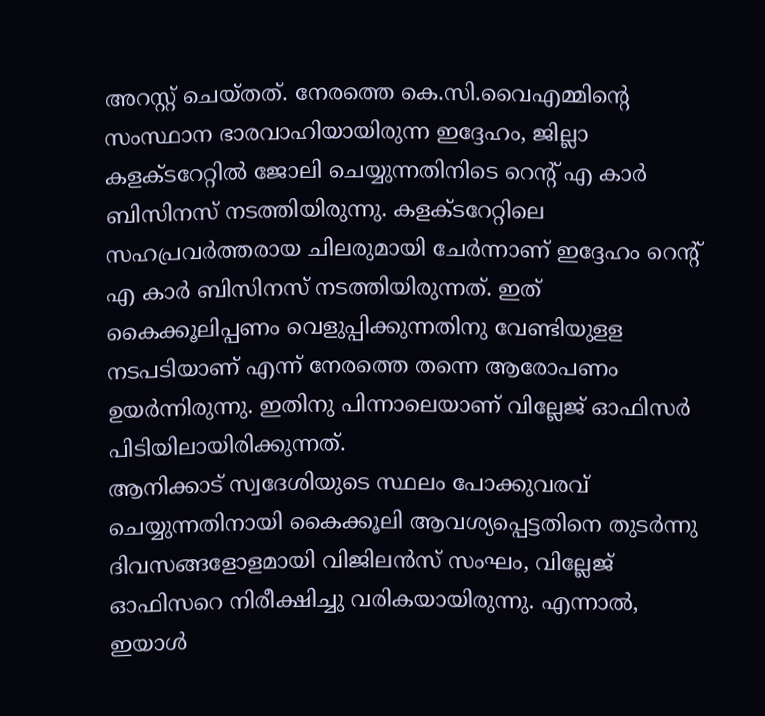അറസ്റ്റ് ചെയ്തത്. നേരത്തെ കെ.സി.വൈഎമ്മിന്റെ സംസ്ഥാന ഭാരവാഹിയായിരുന്ന ഇദ്ദേഹം, ജില്ലാ കളക്ടറേറ്റിൽ ജോലി ചെയ്യുന്നതിനിടെ റെന്റ് എ കാർ ബിസിനസ് നടത്തിയിരുന്നു. കളക്ടറേറ്റിലെ സഹപ്രവർത്തരായ ചിലരുമായി ചേർന്നാണ് ഇദ്ദേഹം റെന്റ് എ കാർ ബിസിനസ് നടത്തിയിരുന്നത്. ഇത് കൈക്കൂലിപ്പണം വെളുപ്പിക്കുന്നതിനു വേണ്ടിയുളള നടപടിയാണ് എന്ന് നേരത്തെ തന്നെ ആരോപണം ഉയർന്നിരുന്നു. ഇതിനു പിന്നാലെയാണ് വില്ലേജ് ഓഫിസർ പിടിയിലായിരിക്കുന്നത്.
ആനിക്കാട് സ്വദേശിയുടെ സ്ഥലം പോക്കുവരവ് ചെയ്യുന്നതിനായി കൈക്കൂലി ആവശ്യപ്പെട്ടതിനെ തുടർന്നു ദിവസങ്ങളോളമായി വിജിലൻസ് സംഘം, വില്ലേജ് ഓഫിസറെ നിരീക്ഷിച്ചു വരികയായിരുന്നു. എന്നാൽ, ഇയാൾ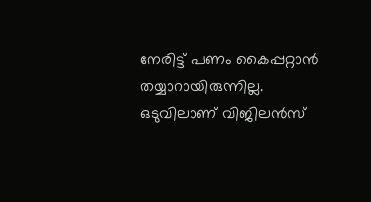നേരിട്ട് പണം കൈപ്പറ്റാൻ തയ്യാറായിരുന്നില്ല. ഒടുവിലാണ് വിജിലൻസ്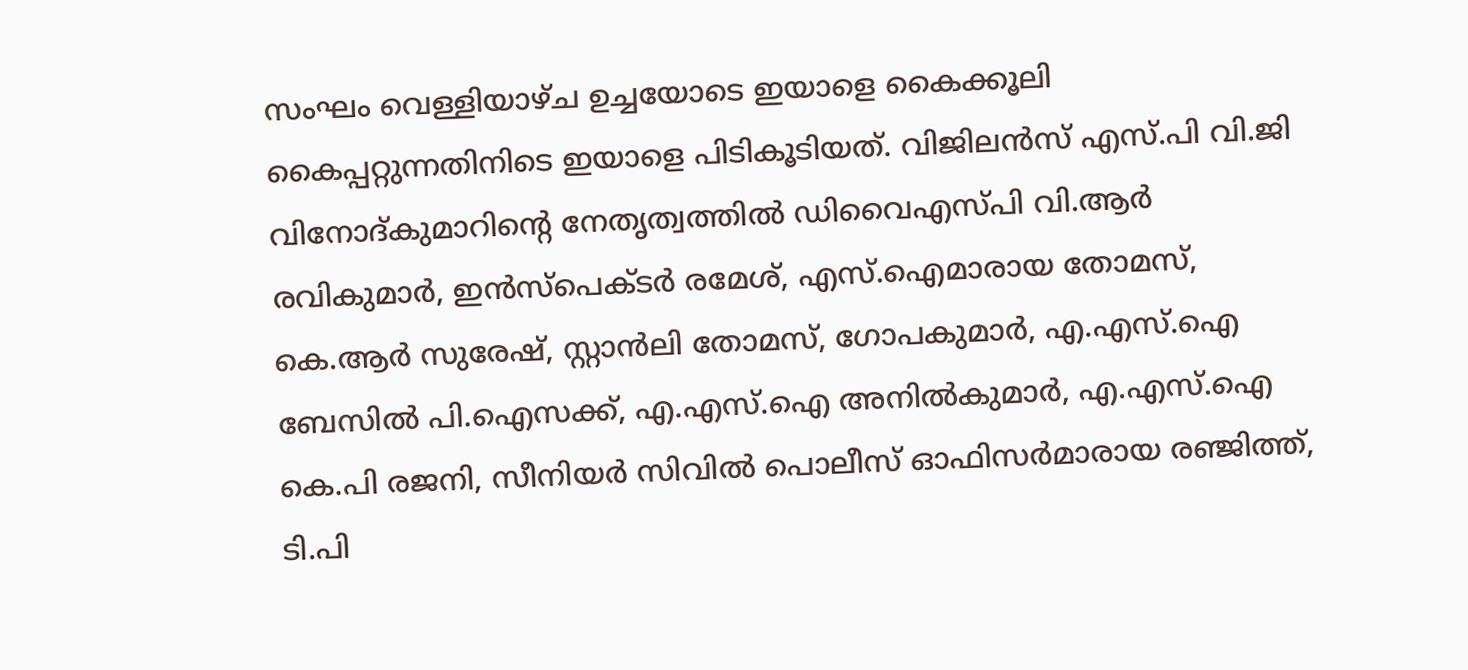സംഘം വെള്ളിയാഴ്ച ഉച്ചയോടെ ഇയാളെ കൈക്കൂലി കൈപ്പറ്റുന്നതിനിടെ ഇയാളെ പിടികൂടിയത്. വിജിലൻസ് എസ്.പി വി.ജി വിനോദ്കുമാറിന്റെ നേതൃത്വത്തിൽ ഡിവൈഎസ്പി വി.ആർ രവികുമാർ, ഇൻസ്‌പെക്ടർ രമേശ്, എസ്.ഐമാരായ തോമസ്, കെ.ആർ സുരേഷ്, സ്റ്റാൻലി തോമസ്, ഗോപകുമാർ, എ.എസ്.ഐ ബേസിൽ പി.ഐസക്ക്, എ.എസ്.ഐ അനിൽകുമാർ, എ.എസ്.ഐ കെ.പി രജനി, സീനിയർ സിവിൽ പൊലീസ് ഓഫിസർമാരായ രഞ്ജിത്ത്, ടി.പി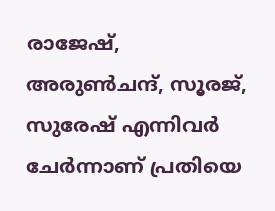രാജേഷ്, അരുൺചന്ദ്, സൂരജ്, സുരേഷ് എന്നിവർ ചേർന്നാണ് പ്രതിയെ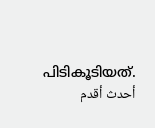പിടികൂടിയത്.
أحدث أقدم